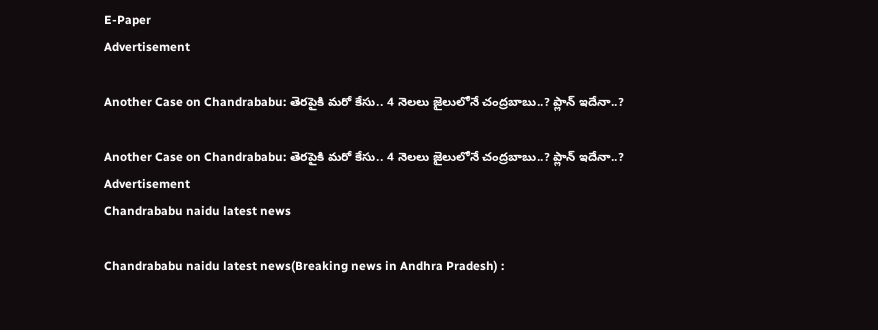E-Paper
Advertisement

Another Case on Chandrababu: తెరపైకి మరో కేసు.. 4 నెలలు జైలులోనే చంద్రబాబు..? ప్లాన్ ఇదేనా..?

Another Case on Chandrababu: తెరపైకి మరో కేసు.. 4 నెలలు జైలులోనే చంద్రబాబు..? ప్లాన్ ఇదేనా..?
Advertisement
Chandrababu naidu latest news

Chandrababu naidu latest news(Breaking news in Andhra Pradesh) :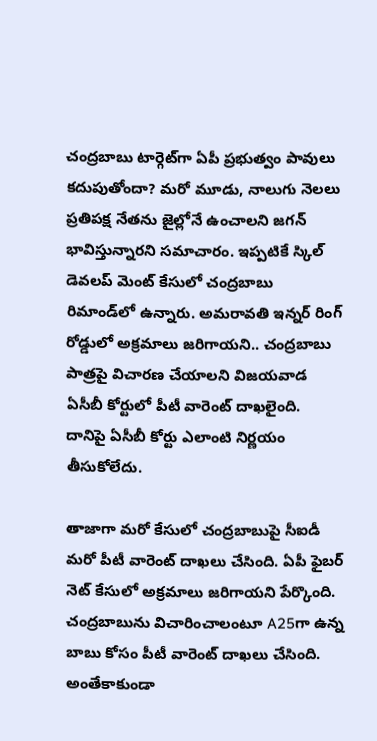చంద్రబాబు టార్గెట్‌గా ఏపీ ప్రభుత్వం పావులు కదుపుతోందా? మరో మూడు, నాలుగు నెలలు ప్రతిపక్ష నేతను జైల్లోనే ఉంచాలని జగన్‌ భావిస్తున్నారని సమాచారం. ఇప్పటికే స్కిల్‌ డెవలప్‌ మెంట్‌ కేసులో చంద్రబాబు రిమాండ్‌లో ఉన్నారు. అమరావతి ఇన్నర్‌ రింగ్‌ రోడ్డులో అక్రమాలు జరిగాయని.. చంద్రబాబు పాత్రపై విచారణ చేయాలని విజయవాడ ఏసీబీ కోర్టులో పీటీ వారెంట్‌ దాఖలైంది. దానిపై ఏసీబీ కోర్టు ఎలాంటి నిర్ణయం తీసుకోలేదు.

తాజాగా మరో కేసులో చంద్రబాబుపై సీఐడీ మరో పీటీ వారెంట్‌ దాఖలు చేసింది. ఏపీ ఫైబర్‌ నెట్‌ కేసులో అక్రమాలు జరిగాయని పేర్కొంది. చంద్రబాబును విచారించాలంటూ A25గా ఉన్న బాబు కోసం పీటీ వారెంట్‌ దాఖలు చేసింది. అంతేకాకుండా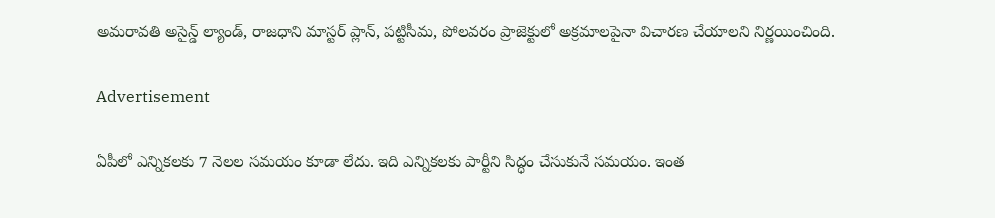అమరావతి అసైన్డ్‌ ల్యాండ్‌, రాజధాని మాస్టర్‌ ప్లాన్‌, పట్టిసీమ, పోలవరం ప్రాజెక్టులో అక్రమాలపైనా విచారణ చేయాలని నిర్ణయించింది.

Advertisement

ఏపీలో ఎన్నికలకు 7 నెలల సమయం కూడా లేదు. ఇది ఎన్నికలకు పార్టీని సిద్ధం చేసుకునే సమయం. ఇంత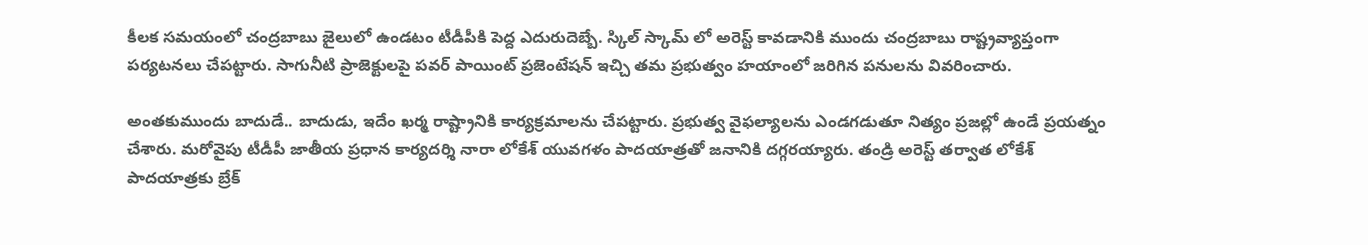కీలక సమయంలో చంద్రబాబు జైలులో ఉండటం టీడీపీకి పెద్ద ఎదురుదెబ్బే. స్కిల్ స్కామ్ లో అరెస్ట్ కావడానికి ముందు చంద్రబాబు రాష్ట్రవ్యాప్తంగా పర్యటనలు చేపట్టారు. సాగునీటి ప్రాజెక్టులపై పవర్ పాయింట్ ప్రజెంటేషన్ ఇచ్చి తమ ప్రభుత్వం హయాంలో జరిగిన పనులను వివరించారు.

అంతకుముందు బాదుడే.. బాదుడు, ఇదేం ఖర్మ రాష్ట్రానికి కార్యక్రమాలను చేపట్టారు. ప్రభుత్వ వైఫల్యాలను ఎండగడుతూ నిత్యం ప్రజల్లో ఉండే ప్రయత్నం చేశారు. మరోవైపు టీడీపీ జాతీయ ప్రధాన కార్యదర్శి నారా లోకేశ్ యువగళం పాదయాత్రతో జనానికి దగ్గరయ్యారు. తండ్రి అరెస్ట్ తర్వాత లోకేశ్ పాదయాత్రకు బ్రేక్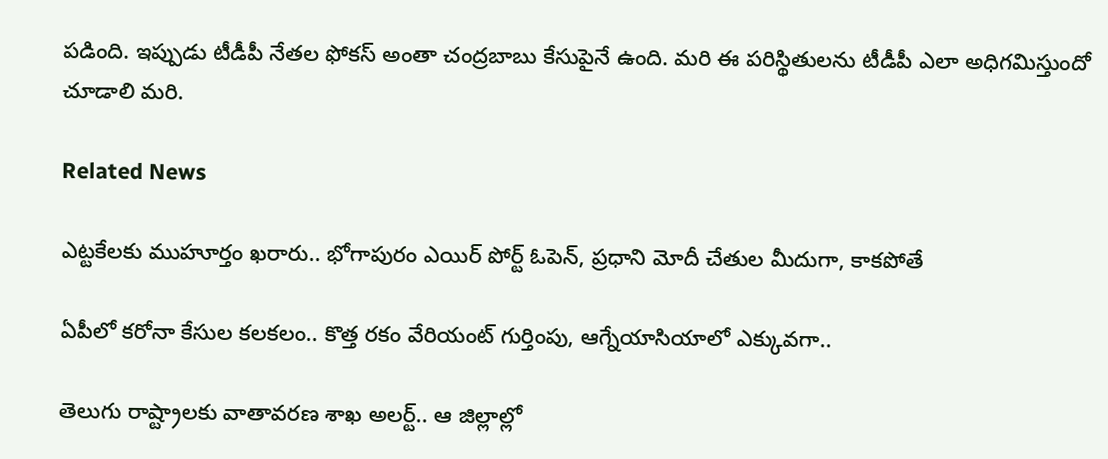పడింది. ఇప్పుడు టీడీపీ నేతల ఫోకస్ అంతా చంద్రబాబు కేసుపైనే ఉంది. మరి ఈ పరిస్థితులను టీడీపీ ఎలా అధిగమిస్తుందో చూడాలి మరి.

Related News

ఎట్టకేలకు ముహూర్తం ఖరారు.. భోగాపురం ఎయిర్ పోర్ట్ ఓపెన్, ప్రధాని మోదీ చేతుల మీదుగా, కాకపోతే

ఏపీలో కరోనా కేసుల కలకలం.. కొత్త రకం వేరియంట్ గుర్తింపు, ఆగ్నేయాసియాలో ఎక్కువగా..

తెలుగు రాష్ట్రాలకు వాతావరణ శాఖ అలర్ట్.. ఆ జిల్లాల్లో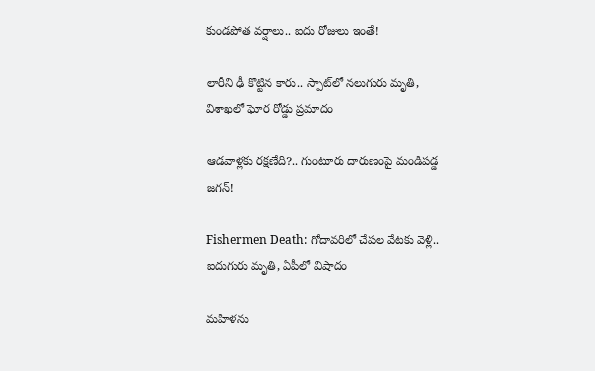కుండపోత వర్షాలు.. ఐదు రోజులు ఇంతే!

లారీని ఢీ కొట్టిన కారు.. స్పాట్‌లో నలుగురు మృతి, విశాఖలో ఘోర రోడ్డు ప్రమాదం

ఆడవాళ్లకు రక్షణేది?.. గుంటూరు దారుణంపై మండిపడ్డ జగన్!

Fishermen Death: గోదావరిలో చేపల వేటకు వెళ్లి.. ఐదుగురు మృతి, ఏపీలో విషాదం

మహిళను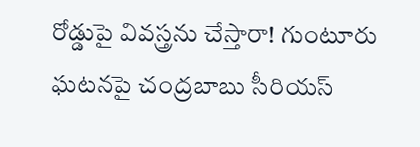రోడ్డుపై వివస్త్రను చేస్తారా! గుంటూరు ఘటనపై చంద్రబాబు సీరియస్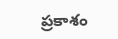ప్రకాశం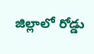జిల్లాలో రోడ్డు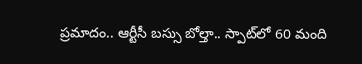ప్రమాదం.. ఆర్టీసీ బస్సు బోల్తా.. స్పాట్‌‌లో 60 మంది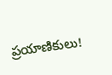ప్రయాణికులు!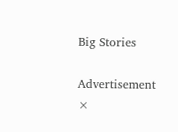Big Stories

Advertisement
×